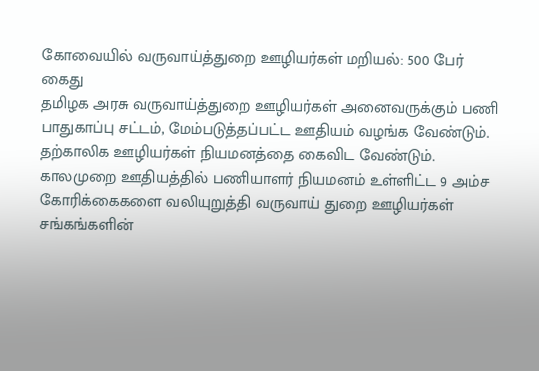கோவையில் வருவாய்த்துறை ஊழியர்கள் மறியல்: 500 பேர் கைது
தமிழக அரசு வருவாய்த்துறை ஊழியர்கள் அனைவருக்கும் பணி பாதுகாப்பு சட்டம், மேம்படுத்தப்பட்ட ஊதியம் வழங்க வேண்டும். தற்காலிக ஊழியர்கள் நியமனத்தை கைவிட வேண்டும். காலமுறை ஊதியத்தில் பணியாளர் நியமனம் உள்ளிட்ட 9 அம்ச கோரிக்கைகளை வலியுறுத்தி வருவாய் துறை ஊழியர்கள் சங்கங்களின்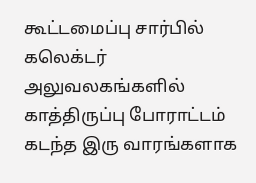கூட்டமைப்பு சார்பில் கலெக்டர் அலுவலகங்களில் காத்திருப்பு போராட்டம் கடந்த இரு வாரங்களாக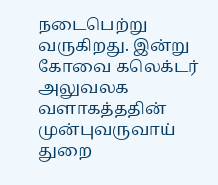நடைபெற்று வருகிறது. இன்று கோவை கலெக்டர் அலுவலக வளாகத்ததின் முன்புவருவாய் துறை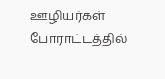ஊழியர்கள் போராட்டத்தில்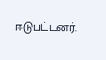ஈடுபட்டனர்.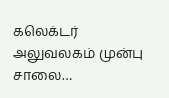கலெக்டர் அலுவலகம் முன்பு சாலை…